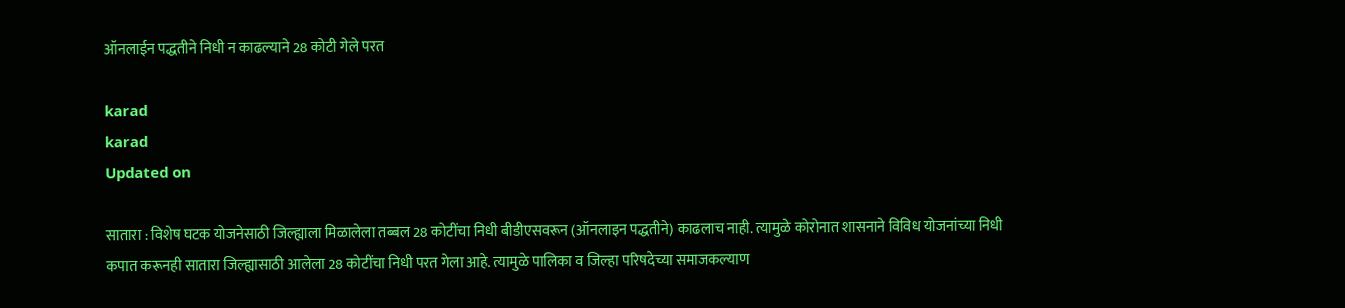ऑनलाईन पद्धतीने निधी न काढल्याने 28 कोटी गेले परत

karad
karad
Updated on

सातारा : विशेष घटक योजनेसाठी जिल्ह्याला मिळालेला तब्बल 28 कोटींचा निधी बीडीएसवरून (ऑनलाइन पद्धतीने) काढलाच नाही. त्यामुळे कोरोनात शासनाने विविध योजनांच्या निधी कपात करूनही सातारा जिल्ह्यासाठी आलेला 28 कोटींचा निधी परत गेला आहे. त्यामुळे पालिका व जिल्हा परिषदेच्या समाजकल्याण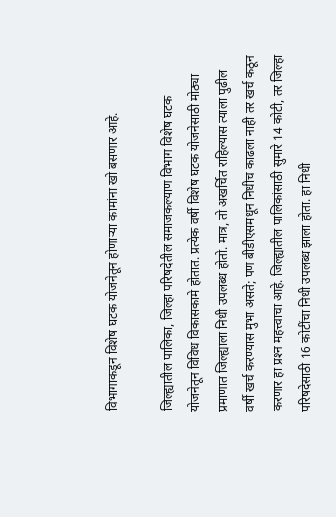विभागाकडून विशेष घटक योजनेतून होणाऱ्या कामांना खो बसणार आहे.

जिल्ह्यातील पालिका, जिल्हा परिषदेतील समाजकल्याण विभाग विशेष घटक योजनेतून विविध विकासकामे होतात. प्रत्येक वर्षी विशेष घटक योजनेसाठी मोठ्या प्रमाणात जिल्ह्याला निधी उपलब्ध होतो. मात्र, तो अखर्चित राहिल्यास त्याला पुढील वर्षी खर्च करण्यास मुभा असते; पण बीडीएसमधून निधीच काढला नाही तर खर्च कठून करणार हा प्रश्‍न महत्त्वाचा आहे. जिल्ह्यातील पालिकांसाठी सुमारे 14 कोटी, तर जिल्हा परिषदेसाठी 16 कोटींचा निधी उपलब्ध झाला होता. हा निधी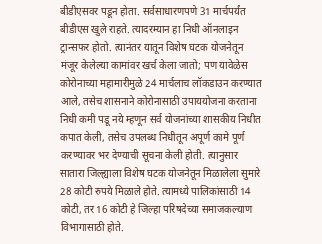बीडीएसवर पडून होता. सर्वसाधारणपणे 31 मार्चपर्यंत बीडीएस खुले राहते. त्यादरम्यान हा निधी ऑनलाइन ट्रान्सफर होतो. त्यानंतर यातून विशेष घटक योजनेतून मंजूर केलेल्या कामांवर खर्च केला जातो; पण यावेळेस कोरोनाच्या महामारीमुळे 24 मार्चलाच लॉकडाउन करण्यात आले, तसेच शासनाने कोरोनासाठी उपाययोजना करताना निधी कमी पडू नये म्हणून सर्व योजनांच्या शासकीय निधीत कपात केली, तसेच उपलब्ध निधीतून अपूर्ण कामे पूर्ण करण्यावर भर देण्याची सूचना केली होती. त्यानुसार सातारा जिल्ह्याला विशेष घटक योजनेतून मिळालेला सुमारे 28 कोटी रुपये मिळाले होते. त्यामध्ये पालिकांसाठी 14 कोटी, तर 16 कोटी हे जिल्हा परिषदेच्या समाजकल्याण विभागासाठी होते.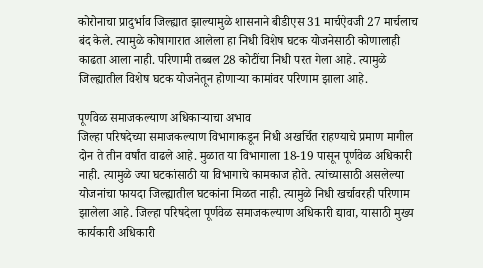कोरोनाचा प्रादुर्भाव जिल्ह्यात झाल्यामुळे शासनाने बीडीएस 31 मार्चऐवजी 27 मार्चलाच बंद केले. त्यामुळे कोषागारात आलेला हा निधी विशेष घटक योजनेसाठी कोणालाही काढता आला नाही. परिणामी तब्बल 28 कोटींचा निधी परत गेला आहे. त्यामुळे जिल्ह्यातील विशेष घटक योजनेतून होणाऱ्या कामांवर परिणाम झाला आहे.

पूर्णवेळ समाजकल्याण अधिकाऱ्याचा अभाव
जिल्हा परिषदेच्या समाजकल्याण विभागाकडून निधी अखर्चित राहण्याचे प्रमाण मागील दोन ते तीन वर्षांत वाढले आहे. मुळात या विभागाला 18-19 पासून पूर्णवेळ अधिकारी नाही. त्यामुळे ज्या घटकांसाठी या विभागाचे कामकाज होते. त्यांच्यासाठी असलेल्या योजनांचा फायदा जिल्ह्यातील घटकांना मिळत नाही. त्यामुळे निधी खर्चावरही परिणाम झालेला आहे. जिल्हा परिषदेला पूर्णवेळ समाजकल्याण अधिकारी द्यावा, यासाठी मुख्य कार्यकारी अधिकारी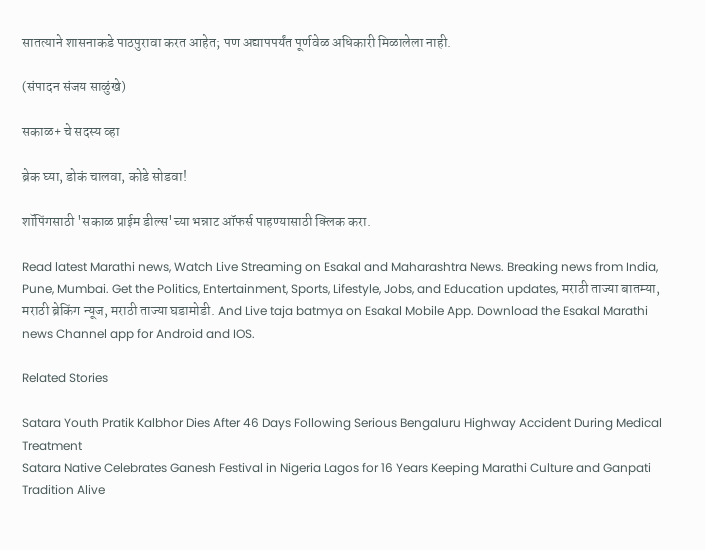सातत्याने शासनाकडे पाठपुरावा करत आहेत; पण अद्यापपर्यंत पूर्णवेळ अधिकारी मिळालेला नाही.

(संपादन संजय साळुंखे)

सकाळ+ चे सदस्य व्हा

ब्रेक घ्या, डोकं चालवा, कोडे सोडवा!

शॉपिंगसाठी 'सकाळ प्राईम डील्स'च्या भन्नाट ऑफर्स पाहण्यासाठी क्लिक करा.

Read latest Marathi news, Watch Live Streaming on Esakal and Maharashtra News. Breaking news from India, Pune, Mumbai. Get the Politics, Entertainment, Sports, Lifestyle, Jobs, and Education updates, मराठी ताज्या बातम्या, मराठी ब्रेकिंग न्यूज, मराठी ताज्या घडामोडी. And Live taja batmya on Esakal Mobile App. Download the Esakal Marathi news Channel app for Android and IOS.

Related Stories

Satara Youth Pratik Kalbhor Dies After 46 Days Following Serious Bengaluru Highway Accident During Medical Treatment
Satara Native Celebrates Ganesh Festival in Nigeria Lagos for 16 Years Keeping Marathi Culture and Ganpati Tradition Alive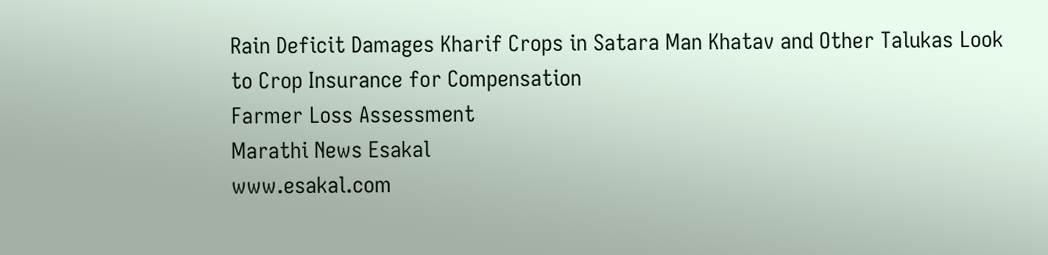Rain Deficit Damages Kharif Crops in Satara Man Khatav and Other Talukas Look to Crop Insurance for Compensation
Farmer Loss Assessment
Marathi News Esakal
www.esakal.com